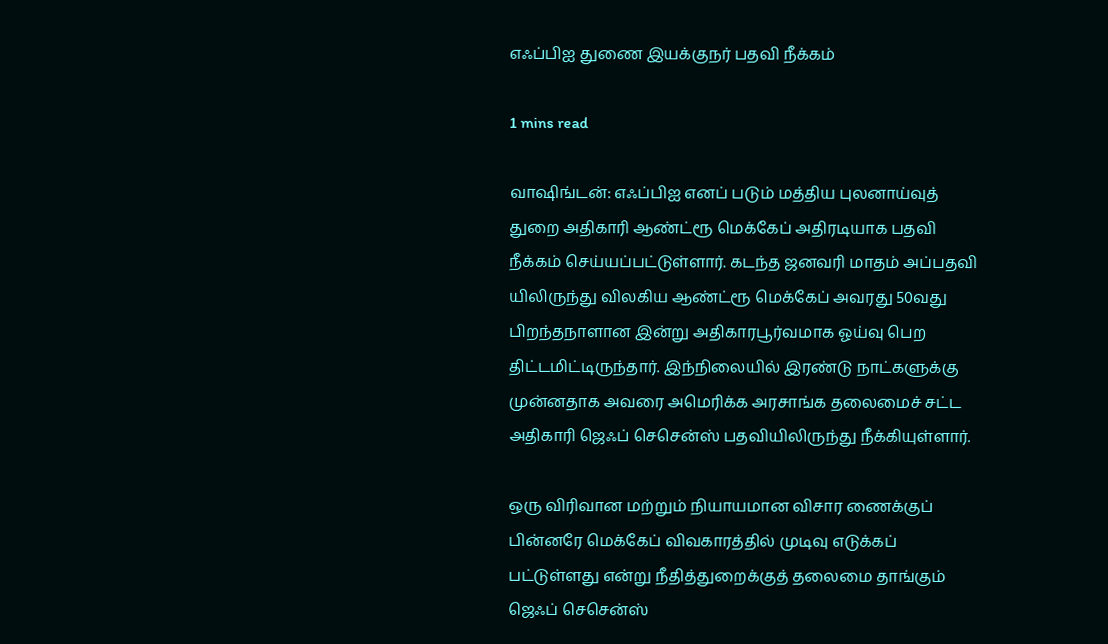எஃப்பிஐ துணை இயக்குநர் பதவி நீக்கம்

1 mins read

வா‌ஷிங்டன்: எஃப்பிஐ எனப் படும் மத்திய புலனாய்வுத் துறை அதிகாரி ஆண்ட்ரூ மெக்கேப் அதிரடியாக பதவி நீக்கம் செய்யப்பட்டுள்ளார். கடந்த ஜனவரி மாதம் அப்பதவி யிலிருந்து விலகிய ஆண்ட்ரூ மெக்கேப் அவரது 50வது பிறந்தநாளான இன்று அதிகாரபூர்வமாக ஓய்வு பெற திட்டமிட்டிருந்தார். இந்நிலையில் இரண்டு நாட்களுக்கு முன்னதாக அவரை அமெரிக்க அரசாங்க தலைமைச் சட்ட அதிகாரி ஜெஃப் செசென்ஸ் பதவியிலிருந்து நீக்கியுள்ளார்.

ஒரு விரிவான மற்றும் நியாயமான விசார ணைக்குப் பின்னரே மெக்கேப் விவகாரத்தில் முடிவு எடுக்கப் பட்டுள்ளது என்று நீதித்துறைக்குத் தலைமை தாங்கும் ஜெஃப் செசென்ஸ்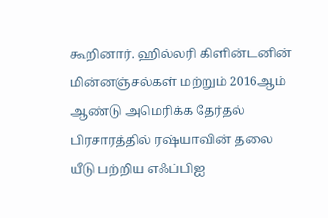கூறினார். ஹில்லரி கிளின்டனின் மின்னஞ்சல்கள் மற்றும் 2016ஆம் ஆண்டு அமெரிக்க தேர்தல் பிரசாரத்தில் ரஷ்யாவின் தலை யீடு பற்றிய எஃப்பிஐ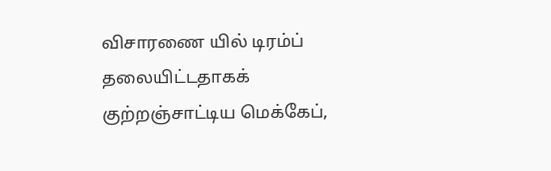விசாரணை யில் டிரம்ப் தலையிட்டதாகக் குற்றஞ்சாட்டிய மெக்கேப்,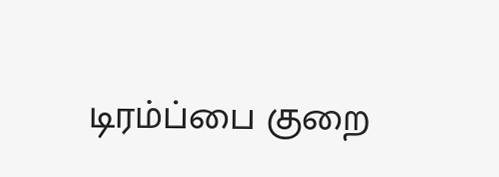டிரம்ப்பை குறை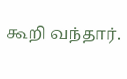கூறி வந்தார்.